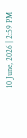10 June, 2026 | 2:59 PM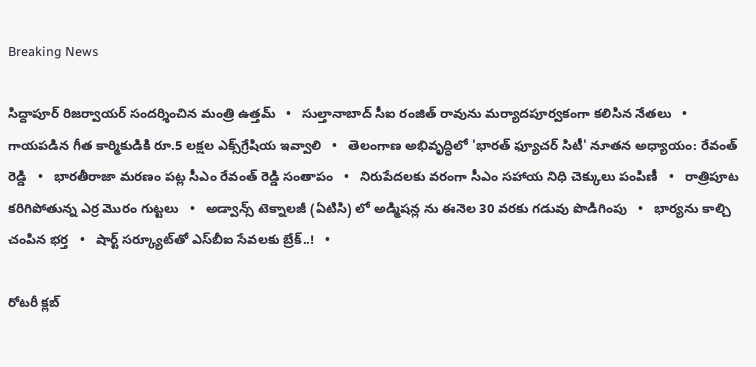Breaking News

సిద్దాపూర్ రిజర్వాయర్ సందర్శించిన మంత్రి ఉత్తమ్   •   సుల్తానాబాద్ సీఐ రంజిత్ రావును మర్యాదపూర్వకంగా కలిసిన నేతలు   •   గాయపడిన గీత కార్మికుడికి రూ.5 లక్షల ఎక్స్‌గ్రేషియ ఇవ్వాలి   •   తెలంగాణ అభివృద్ధిలో 'భారత్ ఫ్యూచర్ సిటీ' నూతన అధ్యాయం: రేవంత్ రెడ్డి   •   భారతీరాజా మరణం పట్ల సీఎం రేవంత్ రెడ్డి సంతాపం   •   నిరుపేదలకు వరంగా సీఎం సహాయ నిధి చెక్కులు పంపిణీ   •   రాత్రిపూట కరిగిపోతున్న ఎర్ర మొరం గుట్టలు   •   అడ్వాన్స్ టెక్నాలజీ (ఏటిసి) లో అడ్మిషన్ల ను ఈనెల 30 వరకు గడువు పొడిగింపు   •   భార్యను కాల్చి చంపిన భర్త   •   షార్ట్ సర్క్యూట్‌తో ఎస్‌బీఐ సేవలకు బ్రేక్..!   •

రోటరీ క్లబ్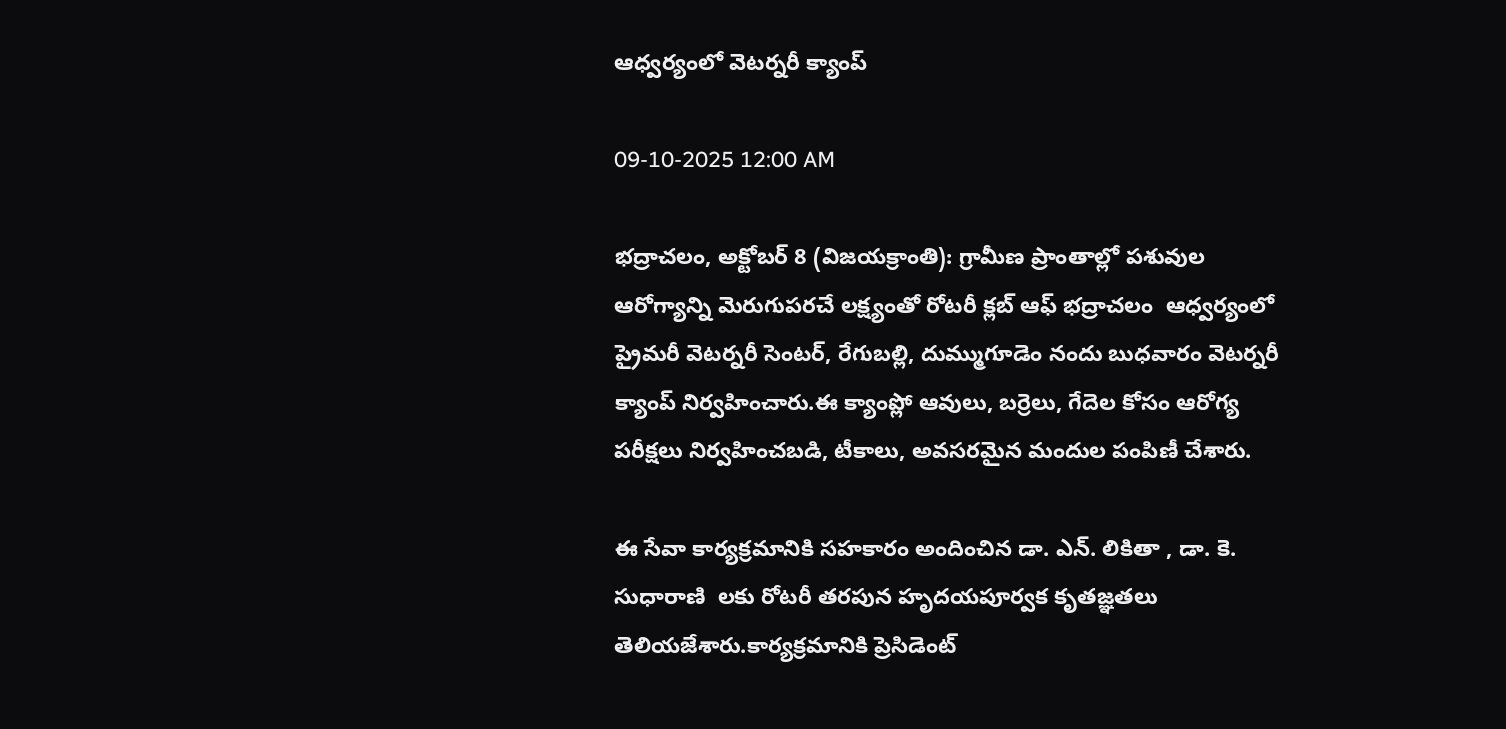ఆధ్వర్యంలో వెటర్నరీ క్యాంప్

09-10-2025 12:00 AM

భద్రాచలం, అక్టోబర్ 8 (విజయక్రాంతి): గ్రామీణ ప్రాంతాల్లో పశువుల ఆరోగ్యాన్ని మెరుగుపరచే లక్ష్యంతో రోటరీ క్లబ్ ఆఫ్ భద్రాచలం  ఆధ్వర్యంలో ప్రైమరీ వెటర్నరీ సెంటర్, రేగుబల్లి, దుమ్ముగూడెం నందు బుధవారం వెటర్నరీ క్యాంప్ నిర్వహించారు.ఈ క్యాంప్లో ఆవులు, బర్రెలు, గేదెల కోసం ఆరోగ్య పరీక్షలు నిర్వహించబడి, టీకాలు, అవసరమైన మందుల పంపిణీ చేశారు.

ఈ సేవా కార్యక్రమానికి సహకారం అందించిన డా. ఎన్. లికితా , డా. కె. సుధారాణి  లకు రోటరీ తరపున హృదయపూర్వక కృతజ్ఞతలు తెలియజేశారు.కార్యక్రమానికి ప్రెసిడెంట్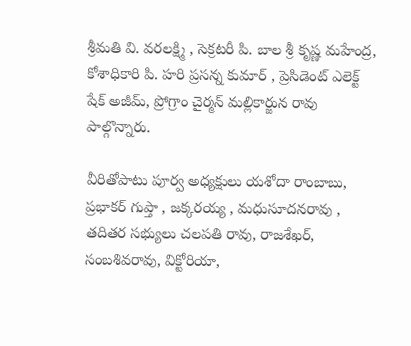శ్రీమతి వి. వరలక్ష్మి , సెక్రటరీ పి. బాల శ్రీ కృష్ణ మహేంద్ర, కోశాధికారి పి. హరి ప్రసన్న కుమార్ , ప్రెసిడెంట్ ఎలెక్ట్ షేక్ అజీమ్, ప్రోగ్రాం చైర్మన్ మల్లికార్జున రావు  పాల్గొన్నారు.

వీరితోపాటు పూర్వ అధ్యక్షులు యశోదా రాంబాబు, ప్రభాకర్ గుప్తా , జక్కరయ్య , మధుసూదనరావు , తదితర సభ్యులు చలపతి రావు, రాజశేఖర్, సంబశివరావు, విక్టోరియా,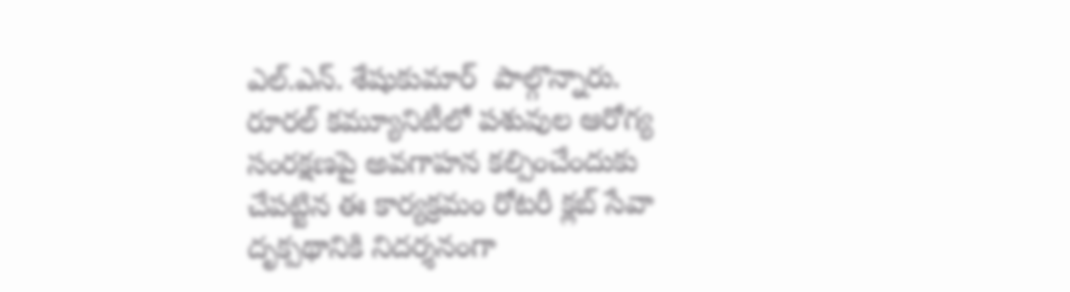ఎల్.ఎన్. శేషుకుమార్  పాల్గొన్నారు. రూరల్ కమ్యూనిటీలో పశువుల ఆరోగ్య సంరక్షణపై అవగాహన కల్పించేందుకు చేపట్టిన ఈ కార్యక్రమం రోటరీ క్లబ్ సేవా దృక్పథానికి నిదర్శనంగా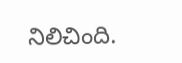నిలిచింది.